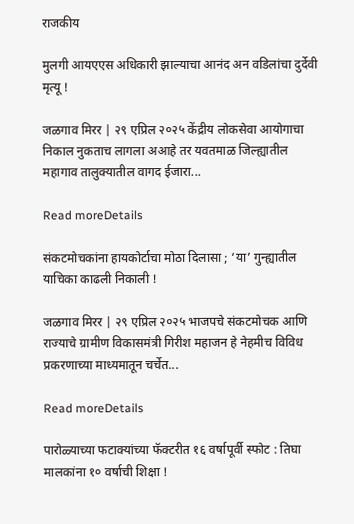राजकीय

मुलगी आयएएस अधिकारी झाल्याचा आनंद अन वडिलांचा दुर्देवी मृत्यू !

जळगाव मिरर | २९ एप्रिल २०२५ केंद्रीय लोकसेवा आयोगाचा निकाल नुकताच लागला अआहे तर यवतमाळ जिल्ह्यातील महागाव तालुक्यातील वागद ईजारा...

Read moreDetails

संकटमोचकांना हायकोर्टाचा मोठा दिलासा ; ‘या’ गुन्ह्यातील याचिका काढली निकाली !

जळगाव मिरर | २९ एप्रिल २०२५ भाजपचे संकटमोचक आणि राज्याचे ग्रामीण विकासमंत्री गिरीश महाजन हे नेहमीच विविध प्रकरणाच्या माध्यमातून चर्चेत...

Read moreDetails

पारोळ्याच्या फटाक्यांच्या फॅक्टरीत १६ वर्षापूर्वी स्फोट : तिघा मालकांना १० वर्षाची शिक्षा !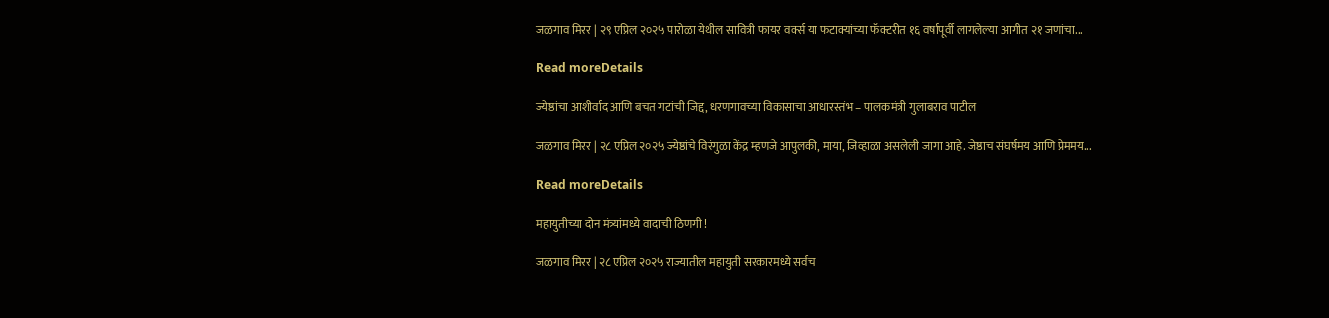जळगाव मिरर | २९ एप्रिल २०२५ पारोळा येथील सावित्री फायर वर्क्स या फटाक्यांच्या फॅक्टरीत १६ वर्षापूर्वी लागलेल्या आगीत २१ जणांचा...

Read moreDetails

ज्येष्ठांचा आशीर्वाद आणि बचत गटांची जिद्द, धरणगावच्या विकासाचा आधारस्तंभ – पालकमंत्री गुलाबराव पाटील

जळगाव मिरर | २८ एप्रिल २०२५ ज्येष्ठांचे विरंगुळा केंद्र म्हणजे आपुलकी, माया, जिव्हाळा असलेली जागा आहे. जेष्ठाच संघर्षमय आणि प्रेममय...

Read moreDetails

महायुतीच्या दोन मंत्र्यांमध्ये वादाची ठिणगी !

जळगाव मिरर | २८ एप्रिल २०२५ राज्यातील महायुती सरकारमध्ये सर्वच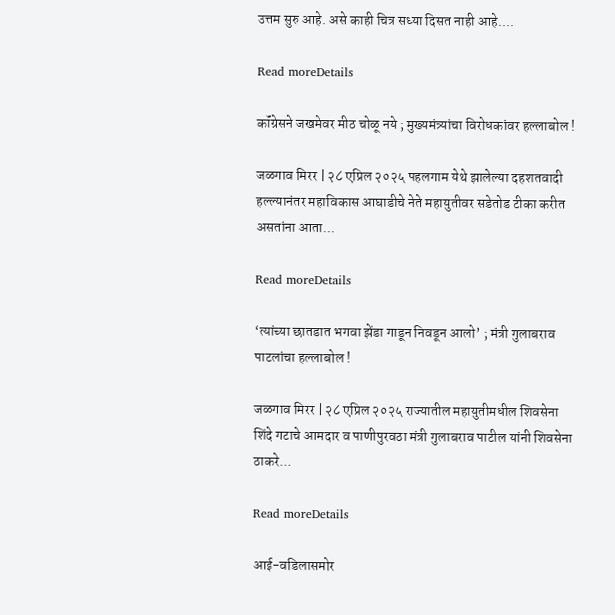उत्तम सुरु आहे. असे काही चित्र सध्या दिसत नाही आहे....

Read moreDetails

कॉंग्रेसने जखमेवर मीठ चोळू नये ; मुख्यमंत्र्यांचा विरोधकांवर हल्लाबोल !

जळगाव मिरर | २८ एप्रिल २०२५ पहलगाम येथे झालेल्या दहशतवादी हल्ल्यानंतर महाविकास आघाडीचे नेते महायुतीवर सडेतोड टीका करीत असतांना आता...

Read moreDetails

‘त्यांच्या छातडात भगवा झेंडा गाडून निवडून आलो’ ; मंत्री गुलाबराव पाटलांचा हल्लाबोल !

जळगाव मिरर | २८ एप्रिल २०२५ राज्यातील महायुतीमधील शिवसेना शिंदे गटाचे आमदार व पाणीपुरवठा मंत्री गुलाबराव पाटील यांनी शिवसेना ठाकरे...

Read moreDetails

आई-वडिलासमोर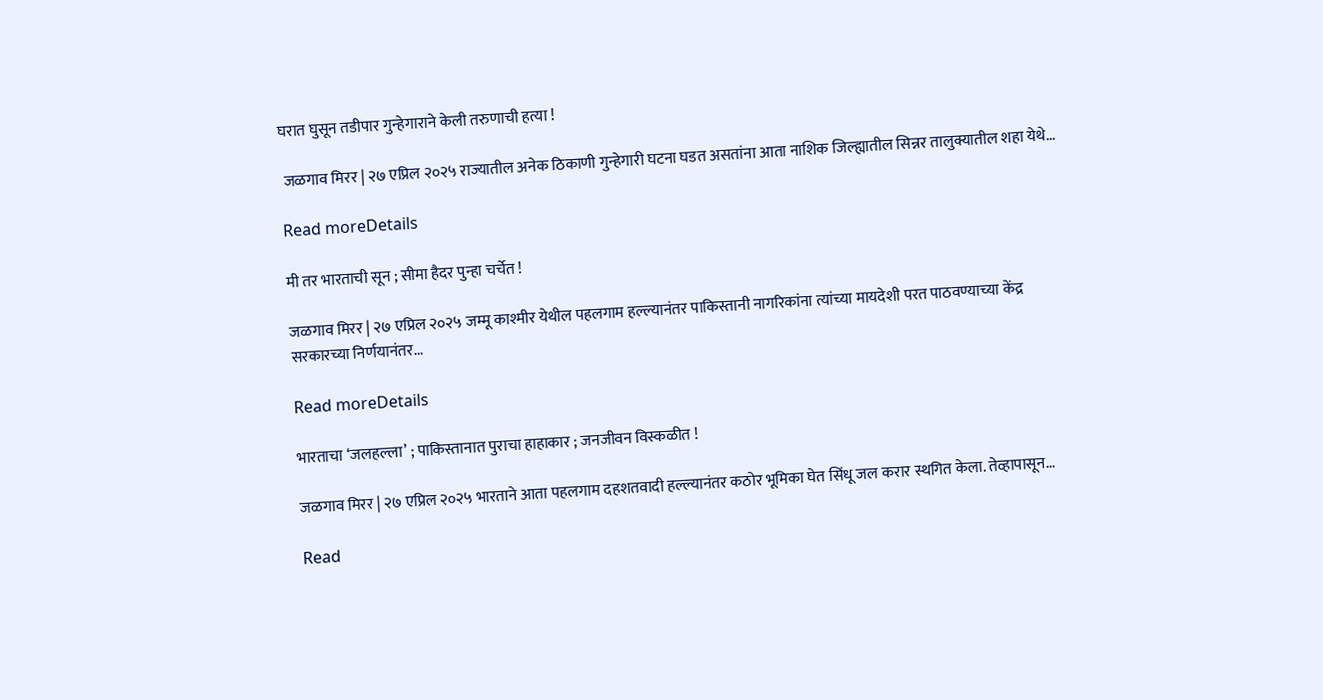घरात घुसून तडीपार गुन्हेगाराने केली तरुणाची हत्या !

 जळगाव मिरर | २७ एप्रिल २०२५ राज्यातील अनेक ठिकाणी गुन्हेगारी घटना घडत असतांना आता नाशिक जिल्ह्यातील सिन्नर तालुक्यातील शहा येथे...

Read moreDetails

मी तर भारताची सून ; सीमा हैदर पुन्हा चर्चेत !

जळगाव मिरर | २७ एप्रिल २०२५ जम्मू काश्मीर येथील पहलगाम हल्ल्यानंतर पाकिस्तानी नागरिकांना त्यांच्या मायदेशी परत पाठवण्याच्या केंद्र सरकारच्या निर्णयानंतर...

Read moreDetails

भारताचा ‘जलहल्ला’ ; पाकिस्तानात पुराचा हाहाकार ; जनजीवन विस्कळीत !

जळगाव मिरर | २७ एप्रिल २०२५ भारताने आता पहलगाम दहशतवादी हल्ल्यानंतर कठोर भूमिका घेत सिंधू जल करार स्थगित केला. तेव्हापासून...

Read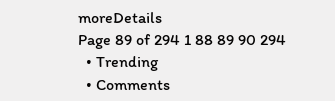moreDetails
Page 89 of 294 1 88 89 90 294
  • Trending
  • Comments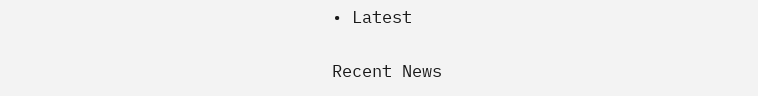• Latest

Recent News